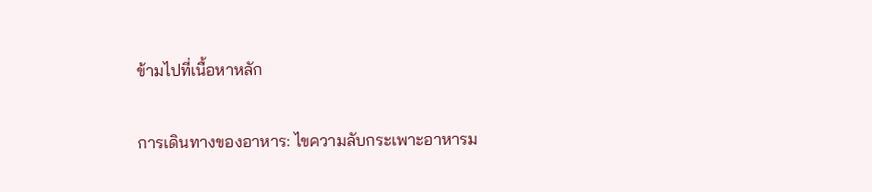ข้ามไปที่เนื้อหาหลัก

การเดินทางของอาหาร: ไขความลับกระเพาะอาหารม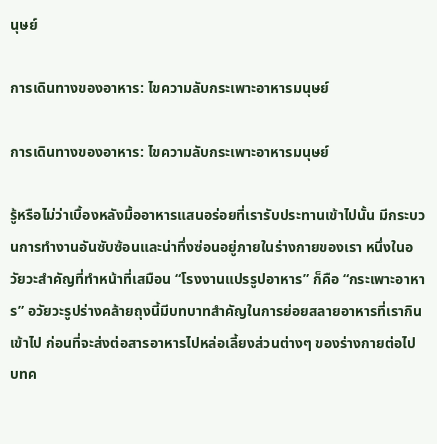นุษย์

การเดินทางของอาหาร: ไขความลับกระเพาะอาหารมนุษย์

การเดินทางของอาหาร: ไขความลับกระเพาะอาหารมนุษย์

รู้หรือไม่ว่าเบื้องหลังมื้ออาหารแสนอร่อยที่เรารับประทานเข้าไปนั้น มีกระบวนการทำงานอันซับซ้อนและน่าทึ่งซ่อนอยู่ภายในร่างกายของเรา หนึ่งในอวัยวะสำคัญที่ทำหน้าที่เสมือน “โรงงานแปรรูปอาหาร” ก็คือ “กระเพาะอาหาร” อวัยวะรูปร่างคล้ายถุงนี้มีบทบาทสำคัญในการย่อยสลายอาหารที่เรากินเข้าไป ก่อนที่จะส่งต่อสารอาหารไปหล่อเลี้ยงส่วนต่างๆ ของร่างกายต่อไป บทค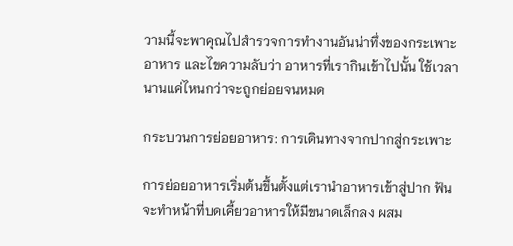วามนี้จะพาคุณไปสำรวจการทำงานอันน่าทึ่งของกระเพาะอาหาร และไขความลับว่า อาหารที่เรากินเข้าไปนั้น ใช้เวลานานแค่ไหนกว่าจะถูกย่อยจนหมด

กระบวนการย่อยอาหาร: การเดินทางจากปากสู่กระเพาะ

การย่อยอาหารเริ่มต้นขึ้นตั้งแต่เรานำอาหารเข้าสู่ปาก ฟันจะทำหน้าที่บดเคี้ยวอาหารให้มีขนาดเล็กลง ผสม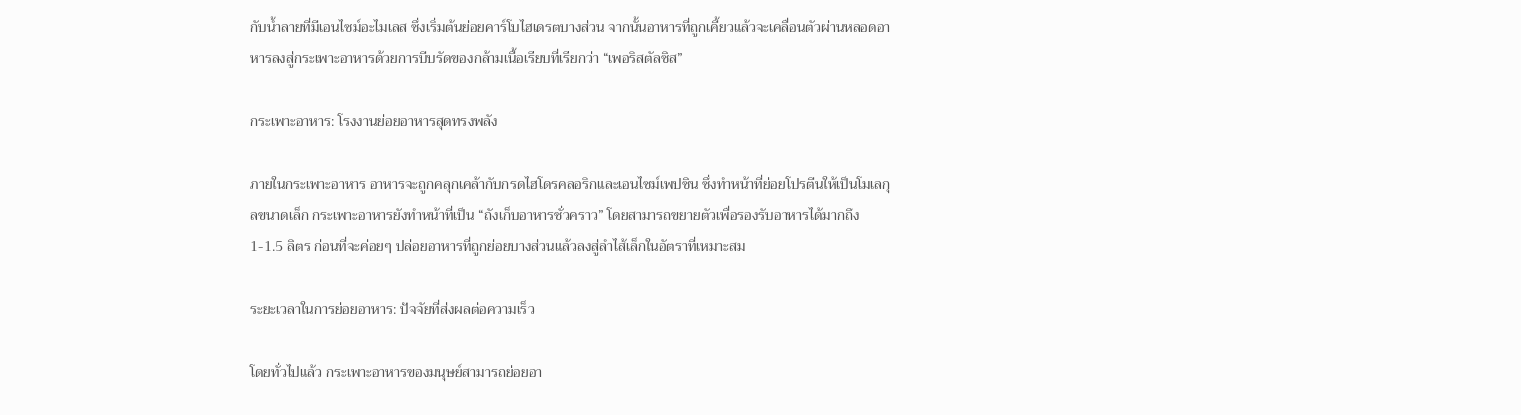กับน้ำลายที่มีเอนไซม์อะไมเลส ซึ่งเริ่มต้นย่อยคาร์โบไฮเดรตบางส่วน จากนั้นอาหารที่ถูกเคี้ยวแล้วจะเคลื่อนตัวผ่านหลอดอาหารลงสู่กระเพาะอาหารด้วยการบีบรัดของกล้ามเนื้อเรียบที่เรียกว่า “เพอริสตัลซิส”

กระเพาะอาหาร: โรงงานย่อยอาหารสุดทรงพลัง

ภายในกระเพาะอาหาร อาหารจะถูกคลุกเคล้ากับกรดไฮโดรคลอริกและเอนไซม์เพปซิน ซึ่งทำหน้าที่ย่อยโปรตีนให้เป็นโมเลกุลขนาดเล็ก กระเพาะอาหารยังทำหน้าที่เป็น “ถังเก็บอาหารชั่วคราว” โดยสามารถขยายตัวเพื่อรองรับอาหารได้มากถึง 1-1.5 ลิตร ก่อนที่จะค่อยๆ ปล่อยอาหารที่ถูกย่อยบางส่วนแล้วลงสู่ลำไส้เล็กในอัตราที่เหมาะสม

ระยะเวลาในการย่อยอาหาร: ปัจจัยที่ส่งผลต่อความเร็ว

โดยทั่วไปแล้ว กระเพาะอาหารของมนุษย์สามารถย่อยอา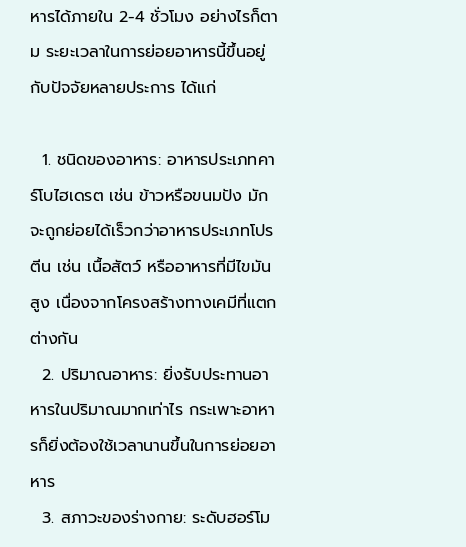หารได้ภายใน 2-4 ชั่วโมง อย่างไรก็ตาม ระยะเวลาในการย่อยอาหารนี้ขึ้นอยู่กับปัจจัยหลายประการ ได้แก่

  1. ชนิดของอาหาร: อาหารประเภทคาร์โบไฮเดรต เช่น ข้าวหรือขนมปัง มักจะถูกย่อยได้เร็วกว่าอาหารประเภทโปรตีน เช่น เนื้อสัตว์ หรืออาหารที่มีไขมันสูง เนื่องจากโครงสร้างทางเคมีที่แตกต่างกัน
  2. ปริมาณอาหาร: ยิ่งรับประทานอาหารในปริมาณมากเท่าไร กระเพาะอาหารก็ยิ่งต้องใช้เวลานานขึ้นในการย่อยอาหาร
  3. สภาวะของร่างกาย: ระดับฮอร์โม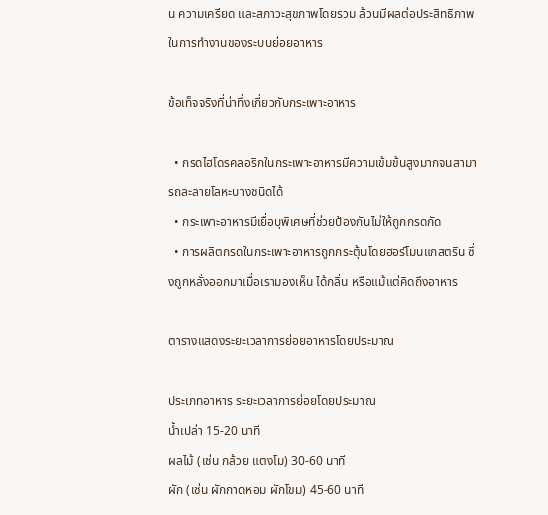น ความเครียด และสภาวะสุขภาพโดยรวม ล้วนมีผลต่อประสิทธิภาพในการทำงานของระบบย่อยอาหาร

ข้อเท็จจริงที่น่าทึ่งเกี่ยวกับกระเพาะอาหาร

  • กรดไฮโดรคลอริกในกระเพาะอาหารมีความเข้มข้นสูงมากจนสามารถละลายโลหะบางชนิดได้
  • กระเพาะอาหารมีเยื่อบุพิเศษที่ช่วยป้องกันไม่ให้ถูกกรดกัด
  • การผลิตกรดในกระเพาะอาหารถูกกระตุ้นโดยฮอร์โมนแกสตริน ซึ่งถูกหลั่งออกมาเมื่อเรามองเห็น ได้กลิ่น หรือแม้แต่คิดถึงอาหาร

ตารางแสดงระยะเวลาการย่อยอาหารโดยประมาณ

ประเภทอาหาร ระยะเวลาการย่อยโดยประมาณ
น้ำเปล่า 15-20 นาที
ผลไม้ (เช่น กล้วย แตงโม) 30-60 นาที
ผัก (เช่น ผักกาดหอม ผักโขม) 45-60 นาที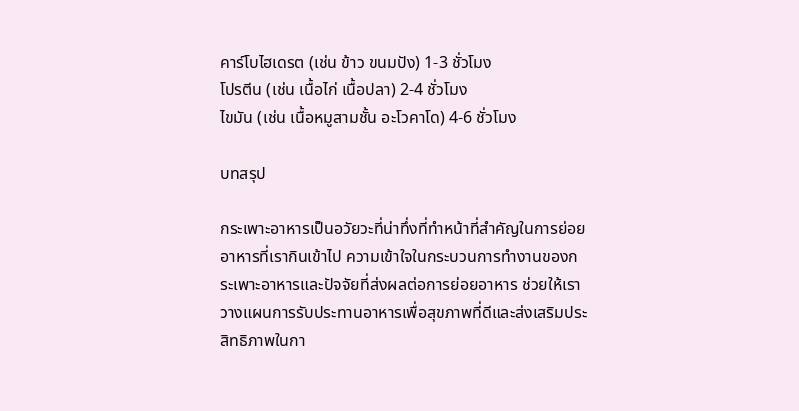คาร์โบไฮเดรต (เช่น ข้าว ขนมปัง) 1-3 ชั่วโมง
โปรตีน (เช่น เนื้อไก่ เนื้อปลา) 2-4 ชั่วโมง
ไขมัน (เช่น เนื้อหมูสามชั้น อะโวคาโด) 4-6 ชั่วโมง

บทสรุป

กระเพาะอาหารเป็นอวัยวะที่น่าทึ่งที่ทำหน้าที่สำคัญในการย่อยอาหารที่เรากินเข้าไป ความเข้าใจในกระบวนการทำงานของกระเพาะอาหารและปัจจัยที่ส่งผลต่อการย่อยอาหาร ช่วยให้เราวางแผนการรับประทานอาหารเพื่อสุขภาพที่ดีและส่งเสริมประสิทธิภาพในกา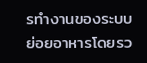รทำงานของระบบย่อยอาหารโดยรว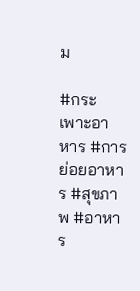ม

#กระเพาะอาหาร #การย่อยอาหาร #สุขภาพ #อาหาร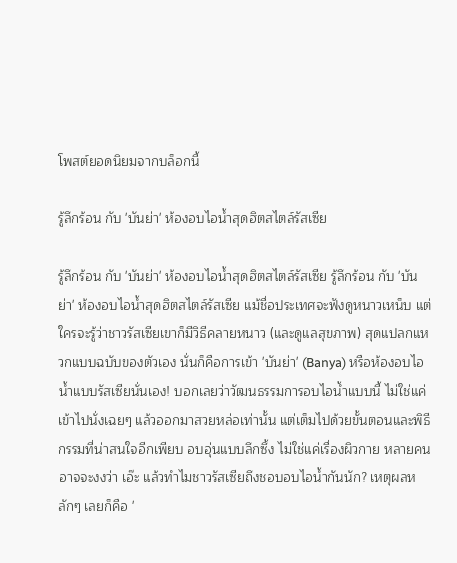โพสต์ยอดนิยมจากบล็อกนี้

รู้ลึกร้อน กับ 'บันย่า' ห้องอบไอน้ำสุดฮิตสไตล์รัสเซีย

รู้ลึกร้อน กับ 'บันย่า' ห้องอบไอน้ำสุดฮิตสไตล์รัสเซีย รู้ลึกร้อน กับ 'บันย่า' ห้องอบไอน้ำสุดฮิตสไตล์รัสเซีย แม้ชื่อประเทศจะฟังดูหนาวเหน็บ แต่ใครจะรู้ว่าชาวรัสเซียเขาก็มีวิธีคลายหนาว (และดูแลสุขภาพ) สุดแปลกแหวกแบบฉบับของตัวเอง นั่นก็คือการเข้า 'บันย่า' (Banya) หรือห้องอบไอน้ำแบบรัสเซียนั่นเอง! บอกเลยว่าวัฒนธรรมการอบไอน้ำแบบนี้ ไม่ใช่แค่เข้าไปนั่งเฉยๆ แล้วออกมาสวยหล่อเท่านั้น แต่เต็มไปด้วยขั้นตอนและพิธีกรรมที่น่าสนใจอีกเพียบ อบอุ่นแบบลึกซึ้ง ไม่ใช่แค่เรื่องผิวกาย หลายคนอาจจะงงว่า เอ๊ะ แล้วทำไมชาวรัสเซียถึงชอบอบไอน้ำกันนัก? เหตุผลหลักๆ เลยก็คือ '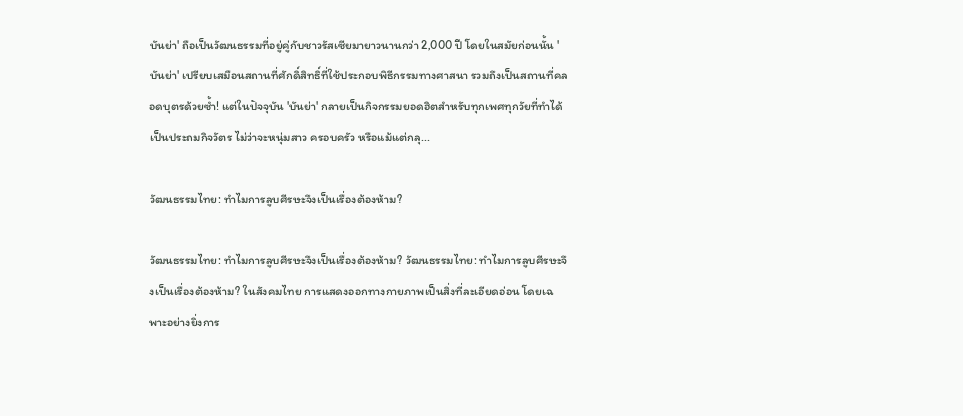บันย่า' ถือเป็นวัฒนธรรมที่อยู่คู่กับชาวรัสเซียมายาวนานกว่า 2,000 ปี โดยในสมัยก่อนนั้น 'บันย่า' เปรียบเสมือนสถานที่ศักดิ์สิทธิ์ที่ใช้ประกอบพิธีกรรมทางศาสนา รวมถึงเป็นสถานที่คลอดบุตรด้วยซ้ำ! แต่ในปัจจุบัน 'บันย่า' กลายเป็นกิจกรรมยอดฮิตสำหรับทุกเพศทุกวัยที่ทำได้เป็นประถมกิจวัตร ไม่ว่าจะหนุ่มสาว ครอบครัว หรือแม้แต่กลุ...

วัฒนธรรมไทย: ทำไมการลูบศีรษะจึงเป็นเรื่องต้องห้าม?

วัฒนธรรมไทย: ทำไมการลูบศีรษะจึงเป็นเรื่องต้องห้าม? วัฒนธรรมไทย: ทำไมการลูบศีรษะจึงเป็นเรื่องต้องห้าม? ในสังคมไทย การแสดงออกทางกายภาพเป็นสิ่งที่ละเอียดอ่อน โดยเฉพาะอย่างยิ่งการ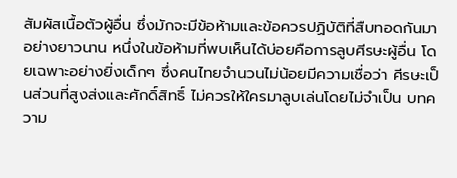สัมผัสเนื้อตัวผู้อื่น ซึ่งมักจะมีข้อห้ามและข้อควรปฏิบัติที่สืบทอดกันมาอย่างยาวนาน หนึ่งในข้อห้ามที่พบเห็นได้บ่อยคือการลูบศีรษะผู้อื่น โดยเฉพาะอย่างยิ่งเด็กๆ ซึ่งคนไทยจำนวนไม่น้อยมีความเชื่อว่า ศีรษะเป็นส่วนที่สูงส่งและศักดิ์สิทธิ์ ไม่ควรให้ใครมาลูบเล่นโดยไม่จำเป็น บทความ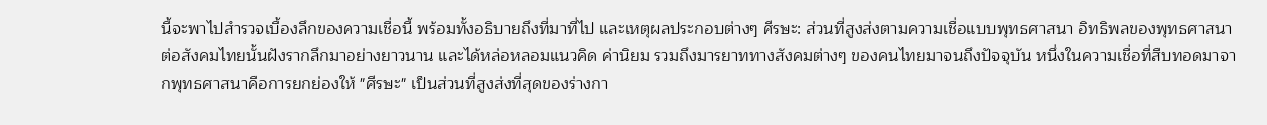นี้จะพาไปสำรวจเบื้องลึกของความเชื่อนี้ พร้อมทั้งอธิบายถึงที่มาที่ไป และเหตุผลประกอบต่างๆ ศีรษะ: ส่วนที่สูงส่งตามความเชื่อแบบพุทธศาสนา อิทธิพลของพุทธศาสนาต่อสังคมไทยนั้นฝังรากลึกมาอย่างยาวนาน และได้หล่อหลอมแนวคิด ค่านิยม รวมถึงมารยาททางสังคมต่างๆ ของคนไทยมาจนถึงปัจจุบัน หนึ่งในความเชื่อที่สืบทอดมาจากพุทธศาสนาคือการยกย่องให้ "ศีรษะ" เป็นส่วนที่สูงส่งที่สุดของร่างกา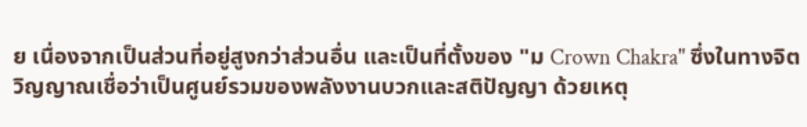ย เนื่องจากเป็นส่วนที่อยู่สูงกว่าส่วนอื่น และเป็นที่ตั้งของ "ม Crown Chakra" ซึ่งในทางจิตวิญญาณเชื่อว่าเป็นศูนย์รวมของพลังงานบวกและสติปัญญา ด้วยเหตุ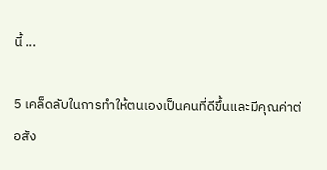นี้ ...

5 เคล็ดลับในการทำให้ตนเองเป็นคนที่ดีขึ้นและมีคุณค่าต่อสัง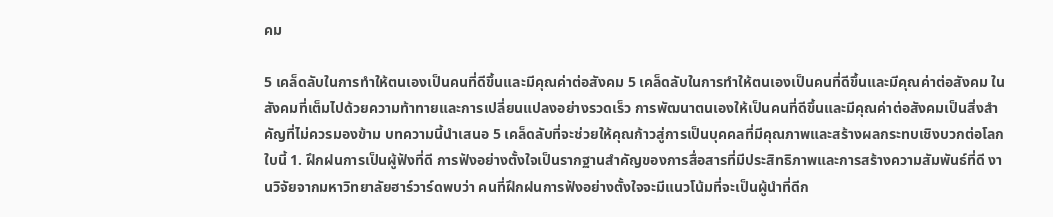คม

5 เคล็ดลับในการทำให้ตนเองเป็นคนที่ดีขึ้นและมีคุณค่าต่อสังคม 5 เคล็ดลับในการทำให้ตนเองเป็นคนที่ดีขึ้นและมีคุณค่าต่อสังคม ในสังคมที่เต็มไปด้วยความท้าทายและการเปลี่ยนแปลงอย่างรวดเร็ว การพัฒนาตนเองให้เป็นคนที่ดีขึ้นและมีคุณค่าต่อสังคมเป็นสิ่งสำคัญที่ไม่ควรมองข้าม บทความนี้นำเสนอ 5 เคล็ดลับที่จะช่วยให้คุณก้าวสู่การเป็นบุคคลที่มีคุณภาพและสร้างผลกระทบเชิงบวกต่อโลกใบนี้ 1. ฝึกฝนการเป็นผู้ฟังที่ดี การฟังอย่างตั้งใจเป็นรากฐานสำคัญของการสื่อสารที่มีประสิทธิภาพและการสร้างความสัมพันธ์ที่ดี งานวิจัยจากมหาวิทยาลัยฮาร์วาร์ดพบว่า คนที่ฝึกฝนการฟังอย่างตั้งใจจะมีแนวโน้มที่จะเป็นผู้นำที่ดีก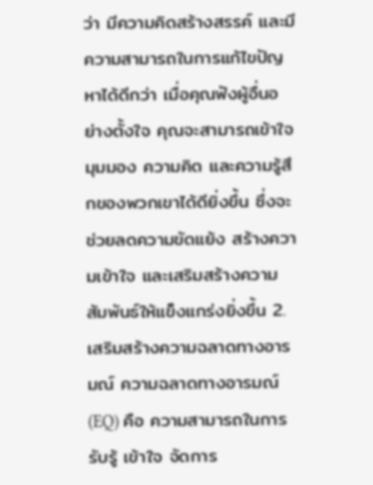ว่า มีความคิดสร้างสรรค์ และมีความสามารถในการแก้ไขปัญหาได้ดีกว่า เมื่อคุณฟังผู้อื่นอย่างตั้งใจ คุณจะสามารถเข้าใจมุมมอง ความคิด และความรู้สึกของพวกเขาได้ดียิ่งขึ้น ซึ่งจะช่วยลดความขัดแย้ง สร้างความเข้าใจ และเสริมสร้างความสัมพันธ์ให้แข็งแกร่งยิ่งขึ้น 2. เสริมสร้างความฉลาดทางอารมณ์ ความฉลาดทางอารมณ์ (EQ) คือ ความสามารถในการรับรู้ เข้าใจ จัดการ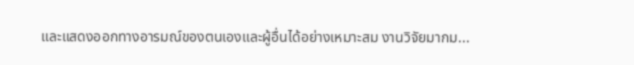และแสดงออกทางอารมณ์ของตนเองและผู้อื่นได้อย่างเหมาะสม งานวิจัยมากม...